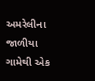અમરેલીના જાળીયા ગામેથી એક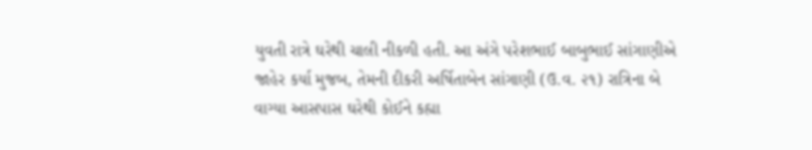યુવતી રાત્રે ઘરેથી ચાલી નીકળી હતી. આ અંગે પરેશભાઈ બાબુભાઈ સાંગાણીએ જાહેર કર્યા મુજબ, તેમની દીકરી અર્ષિતાબેન સાંગાણી (ઉ.વ. ૨૧) રાત્રિના બે વાગ્યા આસપાસ ઘરેથી કોઈને કહ્યા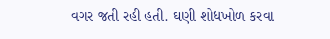વગર જતી રહી હતી. ઘણી શોધખોળ કરવા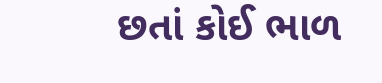છતાં કોઈ ભાળ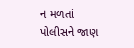ન મળતાં પોલીસને જાણ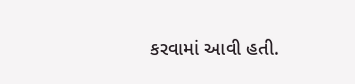કરવામાં આવી હતી.